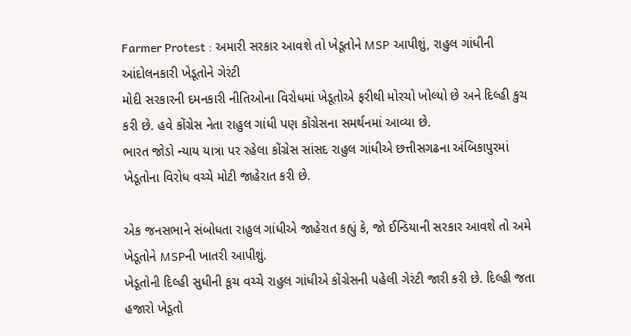Farmer Protest : અમારી સરકાર આવશે તો ખેડૂતોને MSP આપીશું, રાહુલ ગાંધીની આંદોલનકારી ખેડૂતોને ગેરંટી
મોદી સરકારની દમનકારી નીતિઓના વિરોધમાં ખેડૂતોએ ફરીથી મોરચો ખોલ્યો છે અને દિલ્હી કુચ કરી છે. હવે કોંગ્રેસ નેતા રાહુલ ગાંધી પણ કોંગ્રેસના સમર્થનમાં આવ્યા છે.
ભારત જોડો ન્યાય યાત્રા પર રહેલા કોંગ્રેસ સાંસદ રાહુલ ગાંધીએ છત્તીસગઢના અંબિકાપુરમાં ખેડૂતોના વિરોધ વચ્ચે મોટી જાહેરાત કરી છે.

એક જનસભાને સંબોધતા રાહુલ ગાંધીએ જાહેરાત કહ્યું કે, જો ઈન્ડિયાની સરકાર આવશે તો અમે ખેડૂતોને MSPની ખાતરી આપીશું.
ખેડૂતોની દિલ્હી સુધીની કૂચ વચ્ચે રાહુલ ગાંધીએ કોંગ્રેસની પહેલી ગેરંટી જારી કરી છે. દિલ્હી જતા હજારો ખેડૂતો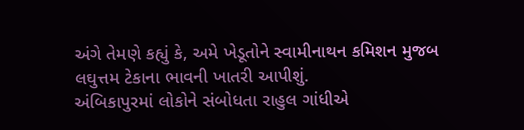અંગે તેમણે કહ્યું કે, અમે ખેડૂતોને સ્વામીનાથન કમિશન મુજબ લઘુત્તમ ટેકાના ભાવની ખાતરી આપીશું.
અંબિકાપુરમાં લોકોને સંબોધતા રાહુલ ગાંધીએ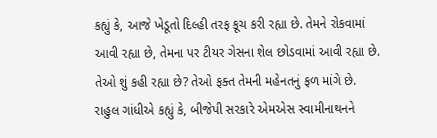કહ્યું કે, આજે ખેડૂતો દિલ્હી તરફ કૂચ કરી રહ્યા છે. તેમને રોકવામાં આવી રહ્યા છે, તેમના પર ટીયર ગેસના શેલ છોડવામાં આવી રહ્યા છે. તેઓ શું કહી રહ્યા છે? તેઓ ફક્ત તેમની મહેનતનું ફળ માંગે છે.
રાહુલ ગાંધીએ કહ્યું કે, બીજેપી સરકારે એમએસ સ્વામીનાથનને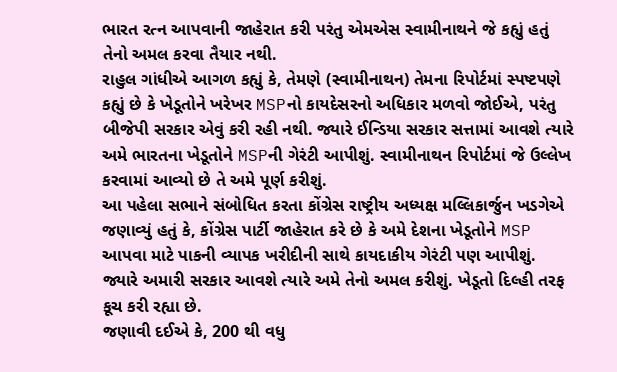ભારત રત્ન આપવાની જાહેરાત કરી પરંતુ એમએસ સ્વામીનાથને જે કહ્યું હતું તેનો અમલ કરવા તૈયાર નથી.
રાહુલ ગાંધીએ આગળ કહ્યું કે, તેમણે (સ્વામીનાથન) તેમના રિપોર્ટમાં સ્પષ્ટપણે કહ્યું છે કે ખેડૂતોને ખરેખર MSPનો કાયદેસરનો અધિકાર મળવો જોઈએ, પરંતુ બીજેપી સરકાર એવું કરી રહી નથી. જ્યારે ઈન્ડિયા સરકાર સત્તામાં આવશે ત્યારે અમે ભારતના ખેડૂતોને MSPની ગેરંટી આપીશું. સ્વામીનાથન રિપોર્ટમાં જે ઉલ્લેખ કરવામાં આવ્યો છે તે અમે પૂર્ણ કરીશું.
આ પહેલા સભાને સંબોધિત કરતા કોંગ્રેસ રાષ્ટ્રીય અધ્યક્ષ મલ્લિકાર્જુન ખડગેએ જણાવ્યું હતું કે, કોંગ્રેસ પાર્ટી જાહેરાત કરે છે કે અમે દેશના ખેડૂતોને MSP આપવા માટે પાકની વ્યાપક ખરીદીની સાથે કાયદાકીય ગેરંટી પણ આપીશું. જ્યારે અમારી સરકાર આવશે ત્યારે અમે તેનો અમલ કરીશું. ખેડૂતો દિલ્હી તરફ કૂચ કરી રહ્યા છે.
જણાવી દઈએ કે, 200 થી વધુ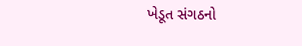ખેડૂત સંગઠનો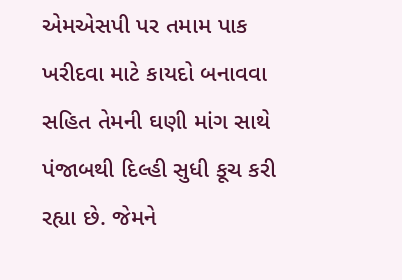એમએસપી પર તમામ પાક ખરીદવા માટે કાયદો બનાવવા સહિત તેમની ઘણી માંગ સાથે પંજાબથી દિલ્હી સુધી કૂચ કરી રહ્યા છે. જેમને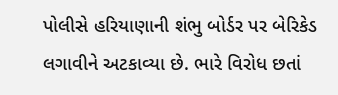પોલીસે હરિયાણાની શંભુ બોર્ડર પર બેરિકેડ લગાવીને અટકાવ્યા છે. ભારે વિરોધ છતાં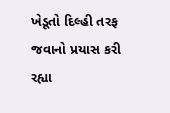ખેડૂતો દિલ્હી તરફ જવાનો પ્રયાસ કરી રહ્યા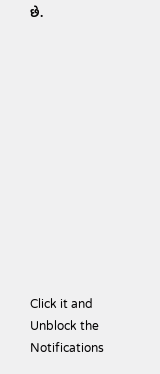છે.












Click it and Unblock the Notifications